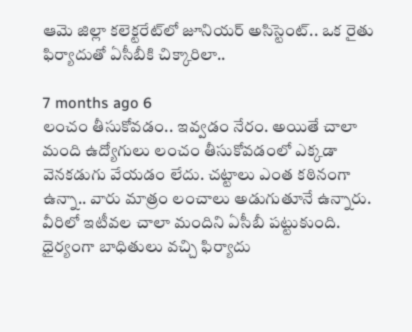ఆమె జిల్లా కలెక్టరేట్‌లో జూనియర్ అసిస్టెంట్.. ఒక రైతు ఫిర్యాదుతో ఏసీబీకి చిక్కారిలా..

7 months ago 6
లంచం తీసుకోవడం.. ఇవ్వడం నేరం. అయితే చాలా మంది ఉద్యోగులు లంచం తీసుకోవడంలో ఎక్కడా వెనకడుగు వేయడం లేదు. చట్టాలు ఎంత కఠినంగా ఉన్నా.. వారు మాత్రం లంచాలు అడుగుతూనే ఉన్నారు. వీరిలో ఇటీవల చాలా మందిని ఏసీబీ పట్టుకుంది. ధైర్యంగా బాధితులు వచ్చి ఫిర్యాదు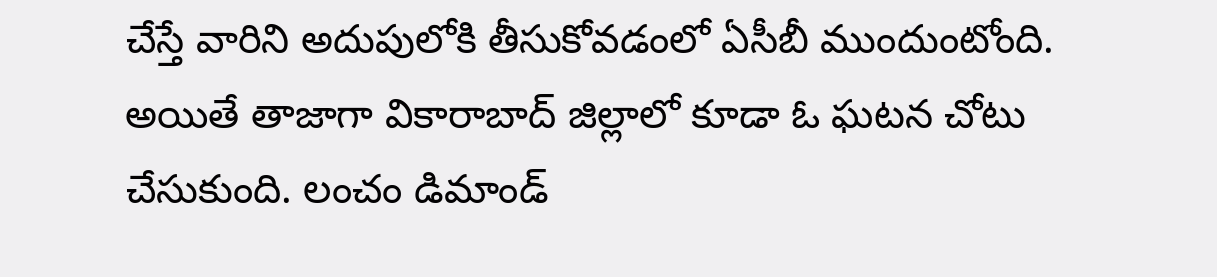చేస్తే వారిని అదుపులోకి తీసుకోవడంలో ఏసీబీ ముందుంటోంది. అయితే తాజాగా వికారాబాద్ జిల్లాలో కూడా ఓ ఘటన చోటు చేసుకుంది. లంచం డిమాండ్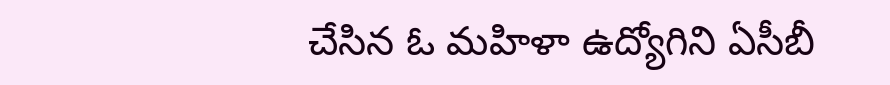చేసిన ఓ మహిళా ఉద్యోగిని ఏసీబీ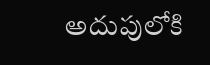అదుపులోకి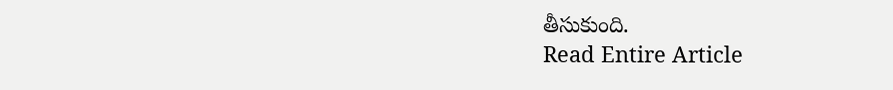తీసుకుంది.
Read Entire Article